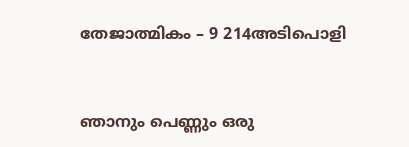തേജാത്മികം – 9 214അടിപൊളി



ഞാനും പെണ്ണും ഒരു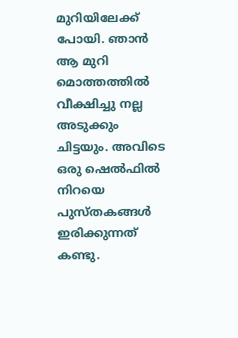മുറിയിലേക്ക് പോയി. ഞാൻ ആ മുറി മൊത്തത്തിൽ വീക്ഷിച്ചു നല്ല അടുക്കും ചിട്ടയും. അവിടെ ഒരു ഷെൽഫിൽ നിറയെ പുസ്തകങ്ങൾ ഇരിക്കുന്നത് കണ്ടു.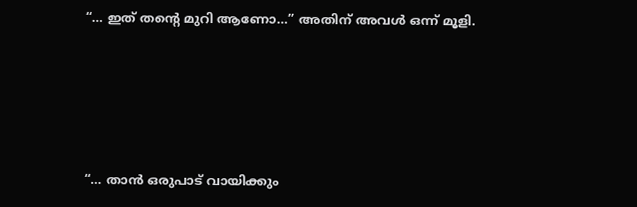“… ഇത് തന്റെ മുറി ആണോ…” അതിന് അവൾ ഒന്ന് മൂളി.







“… താൻ ഒരുപാട് വായിക്കും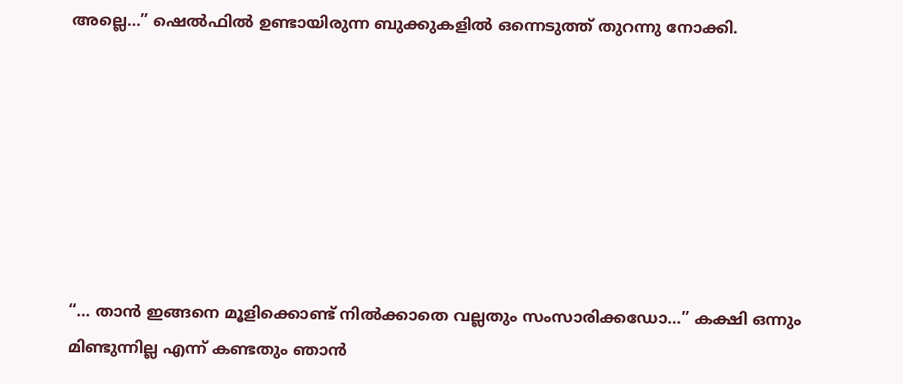അല്ലെ…” ഷെൽഫിൽ ഉണ്ടായിരുന്ന ബുക്കുകളിൽ ഒന്നെടുത്ത് തുറന്നു നോക്കി.







“… താൻ ഇങ്ങനെ മൂളിക്കൊണ്ട് നിൽക്കാതെ വല്ലതും സംസാരിക്കഡോ…” കക്ഷി ഒന്നും മിണ്ടുന്നില്ല എന്ന് കണ്ടതും ഞാൻ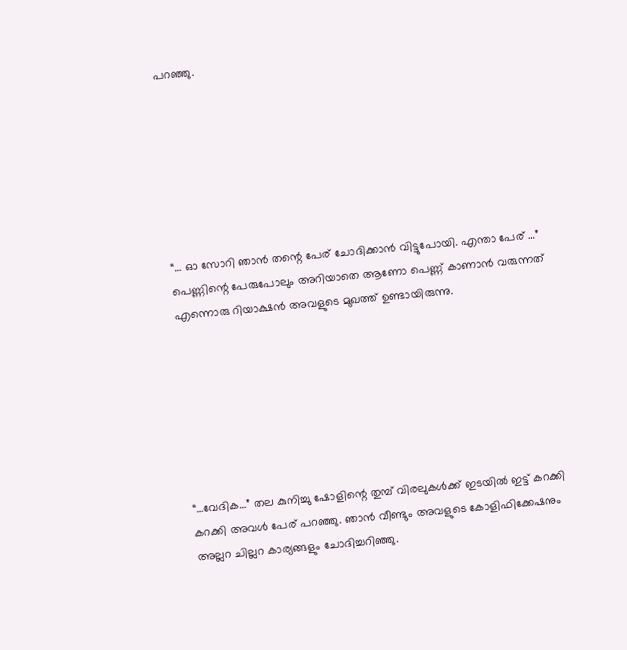പറഞ്ഞു.







“… ഓ സോറി ഞാൻ തന്റെ പേര് ചോദിക്കാൻ വിട്ടുപോയി. എന്താ പേര് …” പെണ്ണിന്റെ പേരുപോലും അറിയാതെ ആണോ പെണ്ണ് കാണാൻ വരുന്നത് എന്നൊരു റിയാക്ഷൻ അവളുടെ മുഖത്ത് ഉണ്ടായിരുന്നു.







“…വേദിക…” തല കുനിച്ചു ഷോളിന്റെ തുമ്പ് വിരലുകൾക്ക് ഇടയിൽ ഇട്ട് കറക്കി കറക്കി അവൾ പേര് പറഞ്ഞു. ഞാൻ വീണ്ടും അവളുടെ കോളിഫിക്കേഷനും അല്ലറ ചില്ലറ കാര്യങ്ങളും ചോദിച്ചറിഞ്ഞു.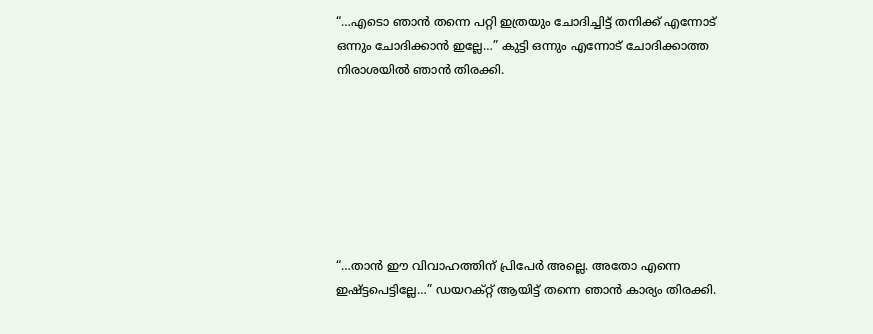“…എടൊ ഞാൻ തന്നെ പറ്റി ഇത്രയും ചോദിച്ചിട്ട് തനിക്ക് എന്നോട് ഒന്നും ചോദിക്കാൻ ഇല്ലേ…” കുട്ടി ഒന്നും എന്നോട് ചോദിക്കാത്ത നിരാശയിൽ ഞാൻ തിരക്കി.







“…താൻ ഈ വിവാഹത്തിന് പ്രിപേർ അല്ലെ. അതോ എന്നെ ഇഷ്ട്ടപെട്ടില്ലേ…” ഡയറക്റ്റ് ആയിട്ട് തന്നെ ഞാൻ കാര്യം തിരക്കി.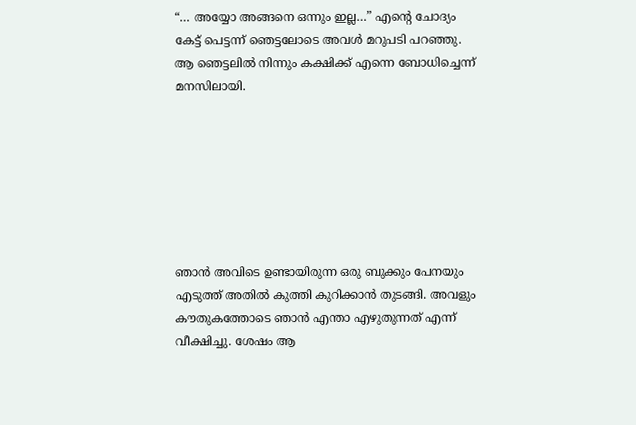“… അയ്യോ അങ്ങനെ ഒന്നും ഇല്ല…” എന്റെ ചോദ്യം കേട്ട് പെട്ടന്ന് ഞെട്ടലോടെ അവൾ മറുപടി പറഞ്ഞു. ആ ഞെട്ടലിൽ നിന്നും കക്ഷിക്ക് എന്നെ ബോധിച്ചെന്ന് മനസിലായി.







ഞാൻ അവിടെ ഉണ്ടായിരുന്ന ഒരു ബുക്കും പേനയും എടുത്ത് അതിൽ കുത്തി കുറിക്കാൻ തുടങ്ങി. അവളും കൗതുകത്തോടെ ഞാൻ എന്താ എഴുതുന്നത് എന്ന് വീക്ഷിച്ചു. ശേഷം ആ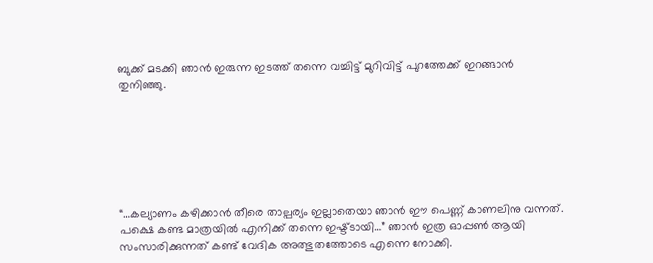ബുക്ക്‌ മടക്കി ഞാൻ ഇരുന്ന ഇടത്ത് തന്നെ വച്ചിട്ട് മുറിവിട്ട് പുറത്തേക്ക് ഇറങ്ങാൻ തുനിഞ്ഞു.







“…കല്യാണം കഴിക്കാൻ തീരെ താല്പര്യം ഇല്ലാതെയാ ഞാൻ ഈ പെണ്ണ് കാണലിനു വന്നത്. പക്ഷെ കണ്ട മാത്രയിൽ എനിക്ക് തന്നെ ഇഷ്ട്ടായി…” ഞാൻ ഇത്ര ഓപ്പൺ ആയി സംസാരിക്കുന്നത് കണ്ട് വേദിക അത്ഭുതത്തോടെ എന്നെ നോക്കി.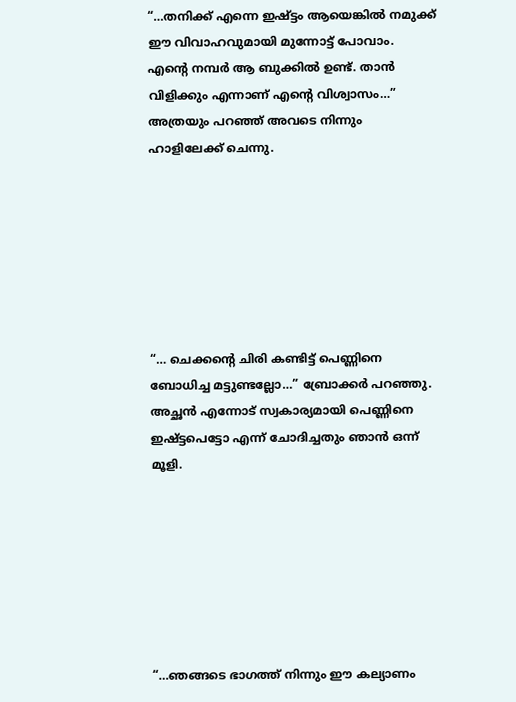“…തനിക്ക് എന്നെ ഇഷ്ട്ടം ആയെങ്കിൽ നമുക്ക് ഈ വിവാഹവുമായി മുന്നോട്ട് പോവാം. എന്റെ നമ്പർ ആ ബുക്കിൽ ഉണ്ട്. താൻ വിളിക്കും എന്നാണ് എന്റെ വിശ്വാസം…” അത്രയും പറഞ്ഞ് അവടെ നിന്നും ഹാളിലേക്ക് ചെന്നു.







“… ചെക്കന്റെ ചിരി കണ്ടിട്ട് പെണ്ണിനെ ബോധിച്ച മട്ടുണ്ടല്ലോ…” ബ്രോക്കർ പറഞ്ഞു. അച്ഛൻ എന്നോട് സ്വകാര്യമായി പെണ്ണിനെ ഇഷ്ട്ടപെട്ടോ എന്ന് ചോദിച്ചതും ഞാൻ ഒന്ന് മൂളി.







“…ഞങ്ങടെ ഭാഗത്ത് നിന്നും ഈ കല്യാണം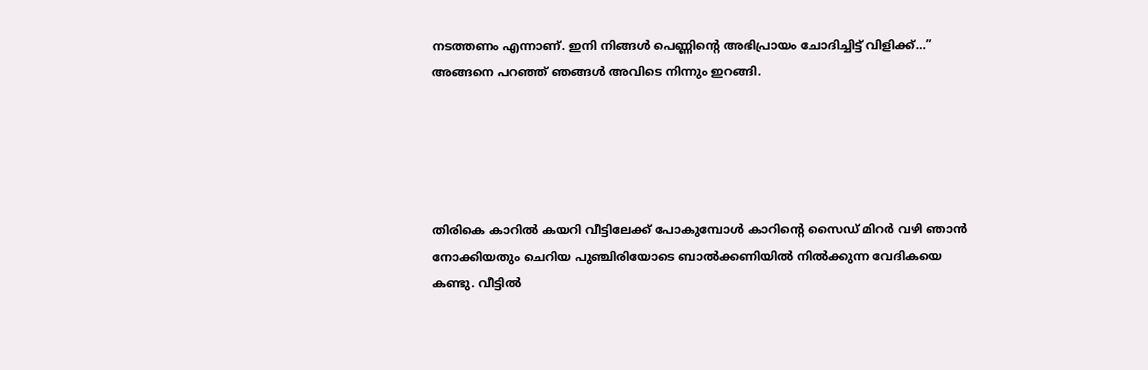നടത്തണം എന്നാണ്. ഇനി നിങ്ങൾ പെണ്ണിന്റെ അഭിപ്രായം ചോദിച്ചിട്ട് വിളിക്ക്…” അങ്ങനെ പറഞ്ഞ് ഞങ്ങൾ അവിടെ നിന്നും ഇറങ്ങി.





തിരികെ കാറിൽ കയറി വീട്ടിലേക്ക് പോകുമ്പോൾ കാറിന്റെ സൈഡ് മിറർ വഴി ഞാൻ നോക്കിയതും ചെറിയ പുഞ്ചിരിയോടെ ബാൽക്കണിയിൽ നിൽക്കുന്ന വേദികയെ കണ്ടു. വീട്ടിൽ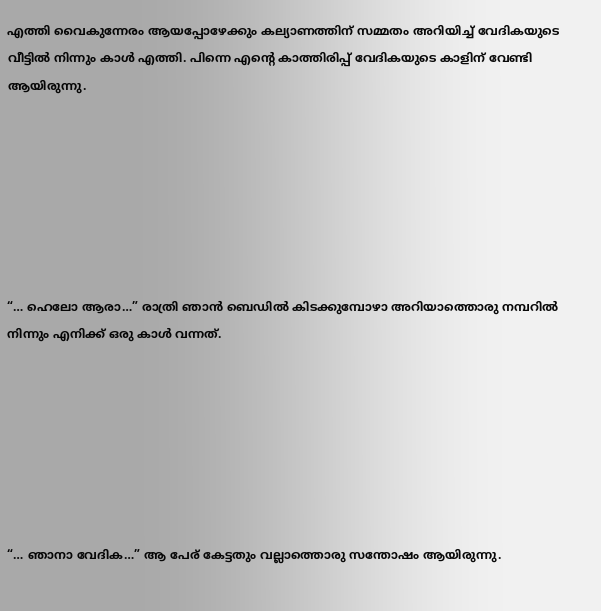എത്തി വൈകുന്നേരം ആയപ്പോഴേക്കും കല്യാണത്തിന് സമ്മതം അറിയിച്ച് വേദികയുടെ വീട്ടിൽ നിന്നും കാൾ എത്തി. പിന്നെ എന്റെ കാത്തിരിപ്പ് വേദികയുടെ കാളിന് വേണ്ടി ആയിരുന്നു.







“… ഹെലോ ആരാ…” രാത്രി ഞാൻ ബെഡിൽ കിടക്കുമ്പോഴാ അറിയാത്തൊരു നമ്പറിൽ നിന്നും എനിക്ക് ഒരു കാൾ വന്നത്.







“… ഞാനാ വേദിക…” ആ പേര് കേട്ടതും വല്ലാത്തൊരു സന്തോഷം ആയിരുന്നു.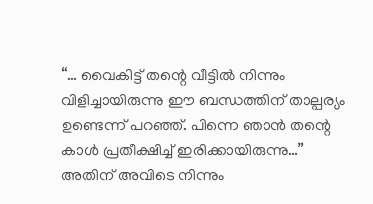“… വൈകിട്ട് തന്റെ വീട്ടിൽ നിന്നും വിളിച്ചായിരുന്നു ഈ ബന്ധത്തിന് താല്പര്യം ഉണ്ടെന്ന് പറഞ്ഞ്. പിന്നെ ഞാൻ തന്റെ കാൾ പ്രതീക്ഷിച്ച് ഇരിക്കായിരുന്നു…” അതിന് അവിടെ നിന്നും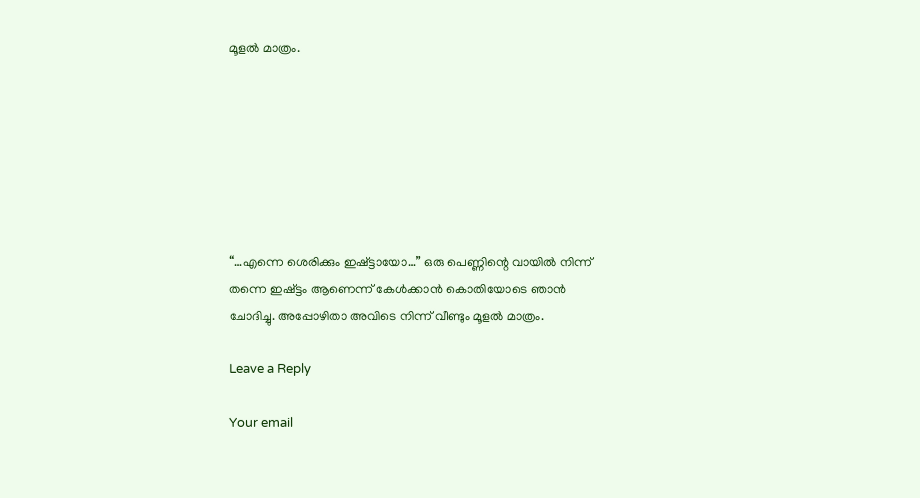മൂളൽ മാത്രം.







“…എന്നെ ശെരിക്കും ഇഷ്ട്ടായോ…” ഒരു പെണ്ണിന്റെ വായിൽ നിന്ന് തന്നെ ഇഷ്ട്ടം ആണെന്ന് കേൾക്കാൻ കൊതിയോടെ ഞാൻ ചോദിച്ചു. അപ്പോഴിതാ അവിടെ നിന്ന് വീണ്ടും മൂളൽ മാത്രം.

Leave a Reply

Your email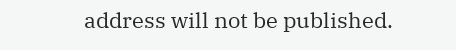address will not be published.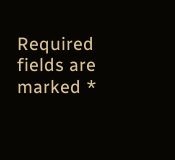Required fields are marked *